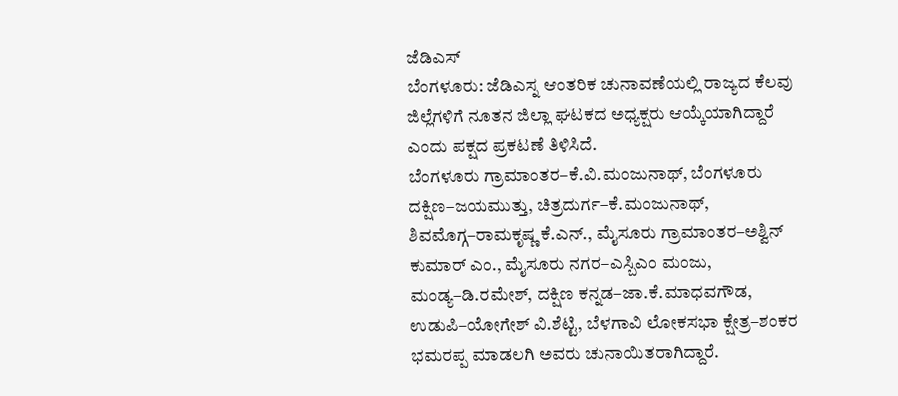ಜೆಡಿಎಸ್
ಬೆಂಗಳೂರು: ಜೆಡಿಎಸ್ನ ಆಂತರಿಕ ಚುನಾವಣೆಯಲ್ಲಿ ರಾಜ್ಯದ ಕೆಲವು ಜಿಲ್ಲೆಗಳಿಗೆ ನೂತನ ಜಿಲ್ಲಾ ಘಟಕದ ಅಧ್ಯಕ್ಷರು ಆಯ್ಕೆಯಾಗಿದ್ದಾರೆ ಎಂದು ಪಕ್ಷದ ಪ್ರಕಟಣೆ ತಿಳಿಸಿದೆ.
ಬೆಂಗಳೂರು ಗ್ರಾಮಾಂತರ–ಕೆ.ವಿ.ಮಂಜುನಾಥ್, ಬೆಂಗಳೂರು ದಕ್ಷಿಣ–ಜಯಮುತ್ತು, ಚಿತ್ರದುರ್ಗ–ಕೆ.ಮಂಜುನಾಥ್, ಶಿವಮೊಗ್ಗ–ರಾಮಕೃಷ್ಣ ಕೆ.ಎನ್., ಮೈಸೂರು ಗ್ರಾಮಾಂತರ–ಅಶ್ವಿನ್ ಕುಮಾರ್ ಎಂ., ಮೈಸೂರು ನಗರ–ಎಸ್ಬಿಎಂ ಮಂಜು, ಮಂಡ್ಯ–ಡಿ.ರಮೇಶ್, ದಕ್ಷಿಣ ಕನ್ನಡ–ಜಾ.ಕೆ.ಮಾಧವಗೌಡ, ಉಡುಪಿ–ಯೋಗೇಶ್ ವಿ.ಶೆಟ್ಟಿ, ಬೆಳಗಾವಿ ಲೋಕಸಭಾ ಕ್ಷೇತ್ರ–ಶಂಕರ ಭಮರಪ್ಪ ಮಾಡಲಗಿ ಅವರು ಚುನಾಯಿತರಾಗಿದ್ದಾರೆ.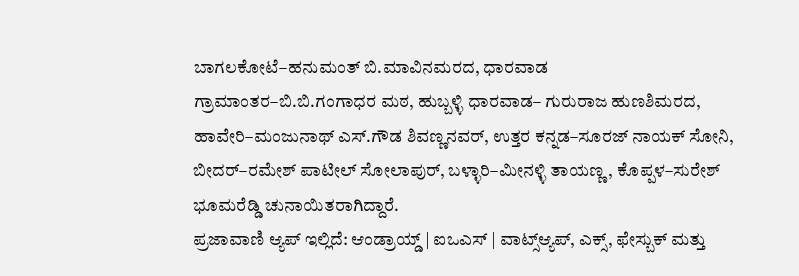ಬಾಗಲಕೋಟೆ–ಹನುಮಂತ್ ಬಿ.ಮಾವಿನಮರದ, ಧಾರವಾಡ ಗ್ರಾಮಾಂತರ–ಬಿ.ಬಿ.ಗಂಗಾಧರ ಮಠ, ಹುಬ್ಬಳ್ಳಿ ಧಾರವಾಡ– ಗುರುರಾಜ ಹುಣಶಿಮರದ, ಹಾವೇರಿ–ಮಂಜುನಾಥ್ ಎಸ್.ಗೌಡ ಶಿವಣ್ಣನವರ್, ಉತ್ತರ ಕನ್ನಡ–ಸೂರಜ್ ನಾಯಕ್ ಸೋನಿ, ಬೀದರ್–ರಮೇಶ್ ಪಾಟೀಲ್ ಸೋಲಾಪುರ್, ಬಳ್ಳಾರಿ–ಮೀನಳ್ಳಿ ತಾಯಣ್ಣ, ಕೊಪ್ಪಳ–ಸುರೇಶ್ ಭೂಮರೆಡ್ಡಿ ಚುನಾಯಿತರಾಗಿದ್ದಾರೆ.
ಪ್ರಜಾವಾಣಿ ಆ್ಯಪ್ ಇಲ್ಲಿದೆ: ಆಂಡ್ರಾಯ್ಡ್ | ಐಒಎಸ್ | ವಾಟ್ಸ್ಆ್ಯಪ್, ಎಕ್ಸ್, ಫೇಸ್ಬುಕ್ ಮತ್ತು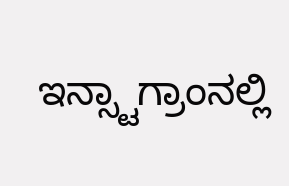ಇನ್ಸ್ಟಾಗ್ರಾಂನಲ್ಲಿ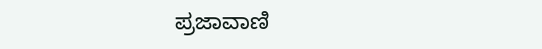ಪ್ರಜಾವಾಣಿ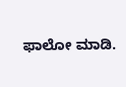ಫಾಲೋ ಮಾಡಿ.